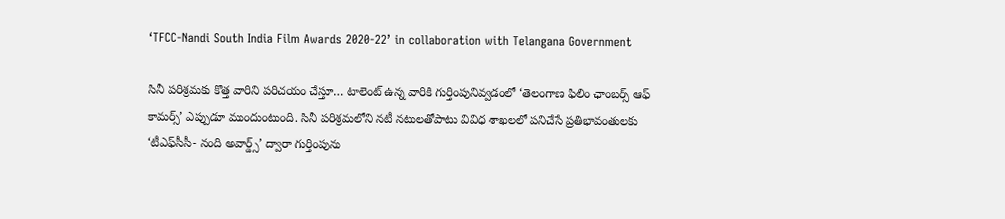‘TFCC-Nandi South India Film Awards 2020-22’ in collaboration with Telangana Government

సినీ పరిశ్రమకు కొత్త వారిని పరిచయం చేస్తూ… టాలెంట్‌ ఉన్న వారికి గుర్తింపునివ్వడంలో ‘తెలంగాణ ఫిలిం ఛాంబర్స్‌ ఆఫ్‌ కామర్స్‌’ ఎప్పుడూ ముందుంటుంది. సినీ పరిశ్రమలోని నటీ నటులతోపాటు వివిధ శాఖలలో పనిచేసే ప్రతిభావంతులకు ‘టీఎఫ్‌సీసీ- నంది అవార్డ్స్‌’ ద్వారా గుర్తింపును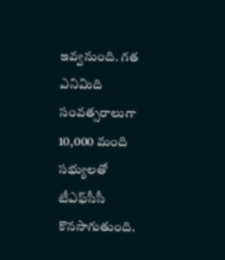ఇవ్వనుంది. గత ఎనిమిది సంవత్సరాలుగా 10,000 మంది సభ్యులతో టీఎఫ్‌సీసీ కొనసాగుతుంది.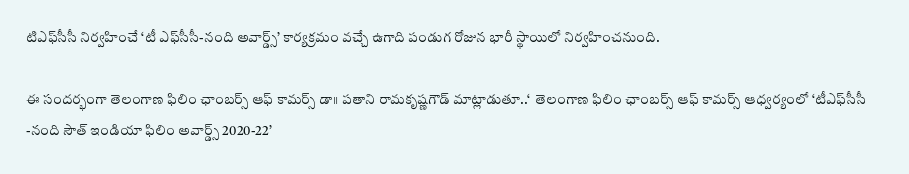టిఎఫ్‌సీసీ నిర్వహించే ‘టీ ఎఫ్‌సీసీ-నంది అవార్డ్స్‌’ కార్యక్రమం వచ్చే ఉగాది పండుగ రోజున భారీ స్థాయిలో నిర్వహించనుంది.

ఈ సందర్భంగా తెలంగాణ ఫిలిం ఛాంబర్స్‌ ఆఫ్‌ కామర్స్‌ డా॥ పతాని రామకృష్ణగౌడ్‌ మాట్లాడుతూ..‘  తెలంగాణ ఫిలిం ఛాంబర్స్‌ ఆఫ్‌ కామర్స్‌ ఆధ్వర్యంలో ‘టీఎఫ్‌సీసీ -నంది సౌత్‌ ఇండియా ఫిలిం అవార్డ్స్‌ 2020-22’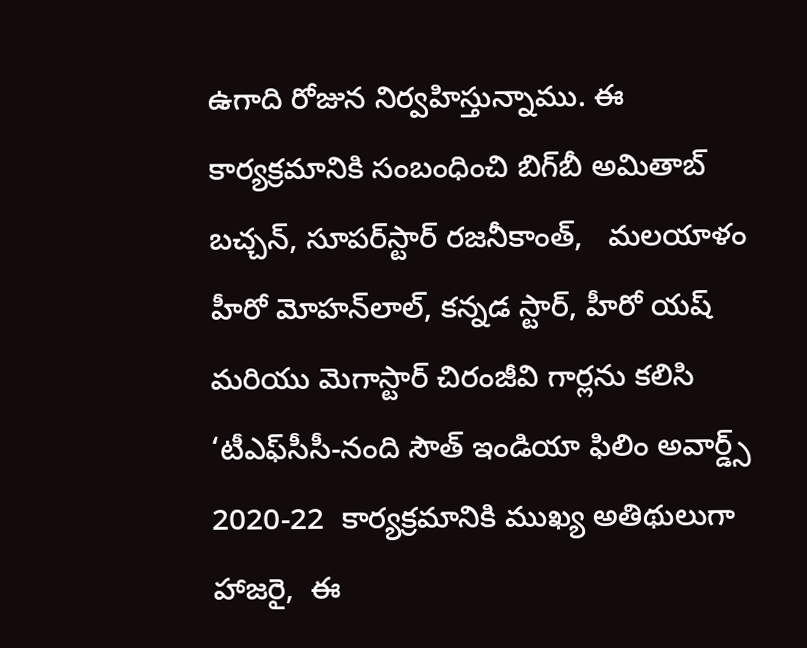ఉగాది రోజున నిర్వహిస్తున్నాము. ఈ కార్యక్రమానికి సంబంధించి బిగ్‌బీ అమితాబ్‌ బచ్చన్‌, సూపర్‌స్టార్‌ రజనీకాంత్‌,   మలయాళం హీరో మోహన్‌లాల్‌, కన్నడ స్టార్‌, హీరో యష్‌ మరియు మెగాస్టార్‌ చిరంజీవి గార్లను కలిసి ‘టీఎఫ్‌సీసీ-నంది సౌత్‌ ఇండియా ఫిలిం అవార్డ్స్‌ 2020-22  కార్యక్రమానికి ముఖ్య అతిథులుగా హాజరై,  ఈ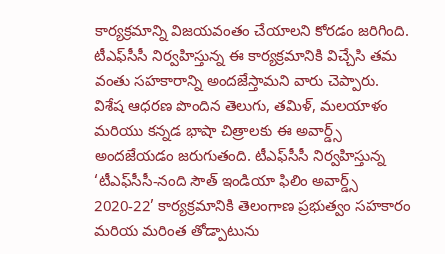కార్యక్రమాన్ని విజయవంతం చేయాలని కోరడం జరిగింది. టీఎఫ్‌సీసీ నిర్వహిస్తున్న ఈ కార్యక్రమానికి విచ్చేసి తమ వంతు సహకారాన్ని అందజేస్తామని వారు చెప్పారు.   విశేష ఆధరణ పొందిన తెలుగు, తమిళ్‌, మలయాళం మరియు కన్నడ భాషా చిత్రాలకు ఈ అవార్డ్స్‌ అందజేయడం జరుగుతంది. టీఎఫ్‌సీసీ నిర్వహిస్తున్న ‘టీఎఫ్‌సీసీ-నంది సౌత్‌ ఇండియా ఫిలిం అవార్డ్స్‌ 2020-22’ కార్యక్రమానికి తెలంగాణ ప్రభుత్వం సహకారం మరియ మరింత తోడ్పాటును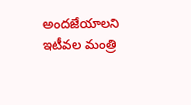అందజేయాలని ఇటీవల మంత్రి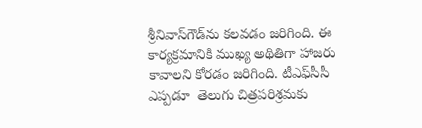శ్రీనివాస్‌గౌడ్‌ను కలవడం జరిగింది. ఈ కార్యక్రమానికి ముఖ్య అథితిగా హాజరు కావాలని కోరడం జరిగింది. టీఎఫ్‌సీసీ ఎప్పడూ  తెలుగు చిత్రపరిశ్రమకు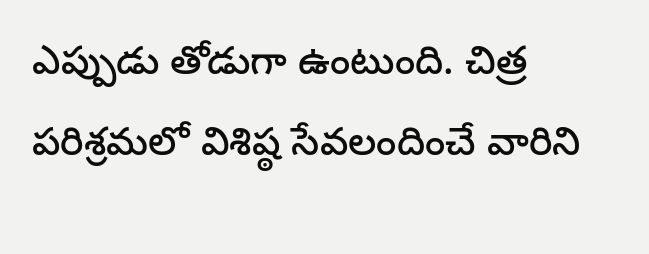ఎప్పుడు తోడుగా ఉంటుంది. చిత్ర పరిశ్రమలో విశిష్ఠ సేవలందించే వారిని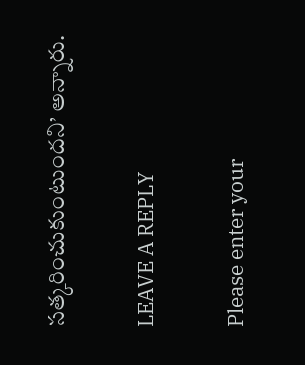సత్కరించుకుంటుందని’ అన్నారు.

LEAVE A REPLY

Please enter your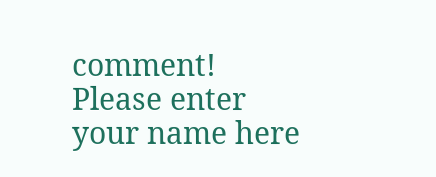comment!
Please enter your name here